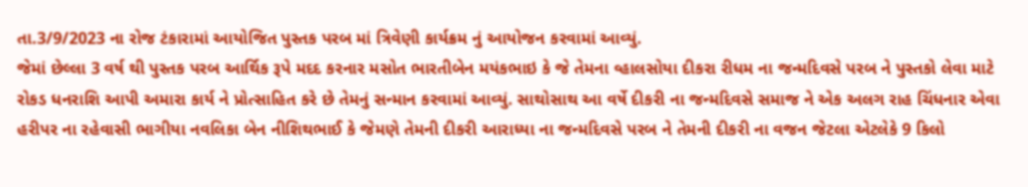તા.3/9/2023 ના રોજ ટંકારામાં આયોજિત પુસ્તક પરબ માં ત્રિવેણી કાર્યક્રમ નું આયોજન કરવામાં આવ્યું.
જેમાં છેલ્લા 3 વર્ષ થી પુસ્તક પરબ આર્થિક રૂપે મદદ કરનાર મસોત ભારતીબેન મયંકભાઇ કે જે તેમના વ્હાલસોયા દીકરા રીધમ ના જન્મદિવસે પરબ ને પુસ્તકો લેવા માટે રોકડ ધનરાશિ આપી અમારા કાર્ય ને પ્રોત્સાહિત કરે છે તેમનું સન્માન કરવામાં આવ્યું. સાથોસાથ આ વર્ષે દીકરી ના જન્મદિવસે સમાજ ને એક અલગ રાહ ચિંધનાર એવા હરીપર ના રહેવાસી ભાગીયા નવલિકા બેન નીશિથભાઈ કે જેમણે તેમની દીકરી આરાધ્યા ના જન્મદિવસે પરબ ને તેમની દીકરી ના વજન જેટલા એટલેકે 9 કિલો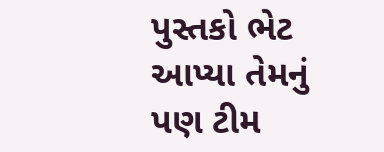પુસ્તકો ભેટ આપ્યા તેમનું પણ ટીમ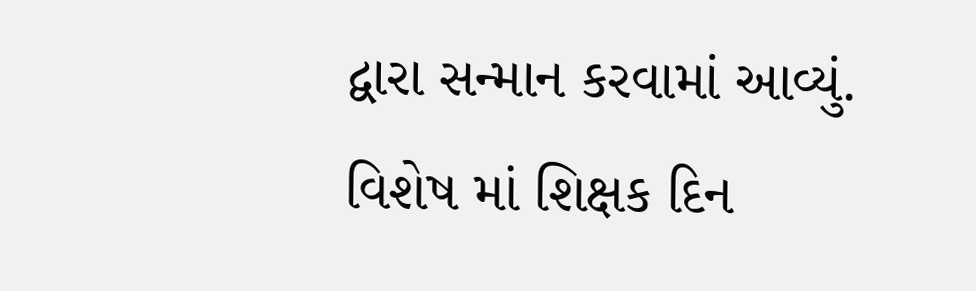દ્વારા સન્માન કરવામાં આવ્યું.
વિશેષ માં શિક્ષક દિન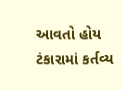આવતો હોય ટંકારામાં કર્તવ્ય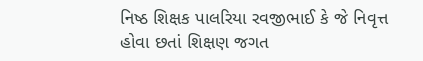નિષ્ઠ શિક્ષક પાલરિયા રવજીભાઈ કે જે નિવૃત્ત હોવા છતાં શિક્ષણ જગત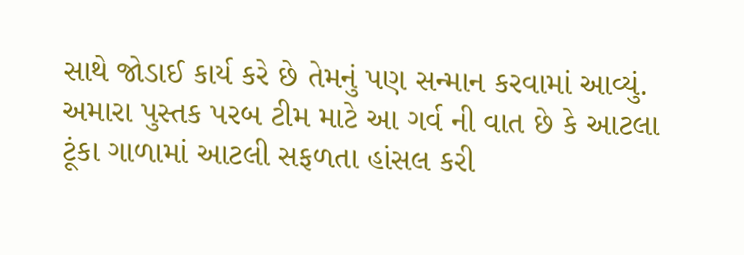સાથે જોડાઈ કાર્ય કરે છે તેમનું પણ સન્માન કરવામાં આવ્યું.
અમારા પુસ્તક પરબ ટીમ માટે આ ગર્વ ની વાત છે કે આટલા ટૂંકા ગાળામાં આટલી સફળતા હાંસલ કરી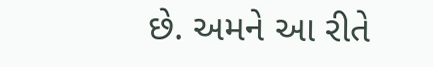છે. અમને આ રીતે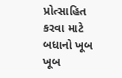પ્રોત્સાહિત કરવા માટે બધાનો ખૂબ ખૂબ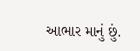આભાર માનું છું.